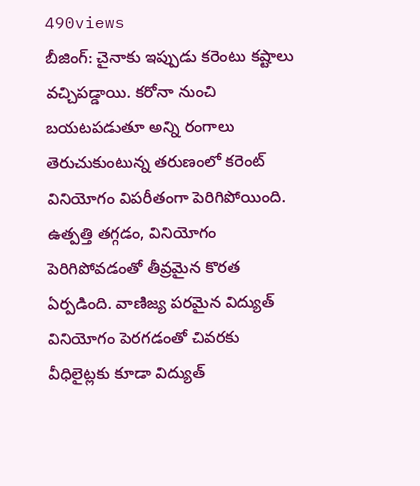490views
బీజింగ్: చైనాకు ఇప్పుడు కరెంటు కష్టాలు వచ్చిపడ్డాయి. కరోనా నుంచి బయటపడుతూ అన్ని రంగాలు తెరుచుకుంటున్న తరుణంలో కరెంట్ వినియోగం విపరీతంగా పెరిగిపోయింది. ఉత్పత్తి తగ్గడం, వినియోగం పెరిగిపోవడంతో తీవ్రమైన కొరత ఏర్పడింది. వాణిజ్య పరమైన విద్యుత్ వినియోగం పెరగడంతో చివరకు వీధిలైట్లకు కూడా విద్యుత్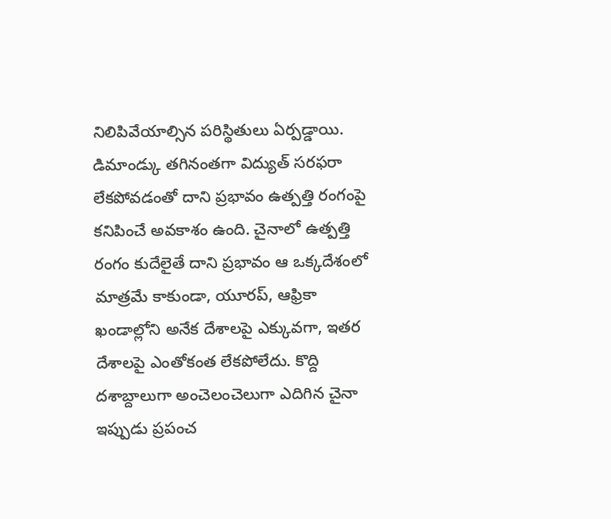నిలిపివేయాల్సిన పరిస్థితులు ఏర్పడ్డాయి.
డిమాండ్కు తగినంతగా విద్యుత్ సరఫరా లేకపోవడంతో దాని ప్రభావం ఉత్పత్తి రంగంపై కనిపించే అవకాశం ఉంది. చైనాలో ఉత్పత్తి రంగం కుదేలైతే దాని ప్రభావం ఆ ఒక్కదేశంలో మాత్రమే కాకుండా, యూరప్, ఆఫ్రికా ఖండాల్లోని అనేక దేశాలపై ఎక్కువగా, ఇతర దేశాలపై ఎంతోకంత లేకపోలేదు. కొద్ది దశాబ్దాలుగా అంచెలంచెలుగా ఎదిగిన చైనా ఇప్పుడు ప్రపంచ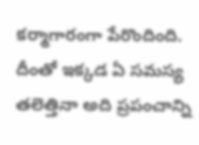కర్మాగారంగా పేరొందింది. దీంతో ఇక్కడ ఏ సమస్య తలెత్తినా అది ప్రపంచాన్ని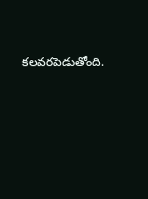కలవరపెడుతోంది.